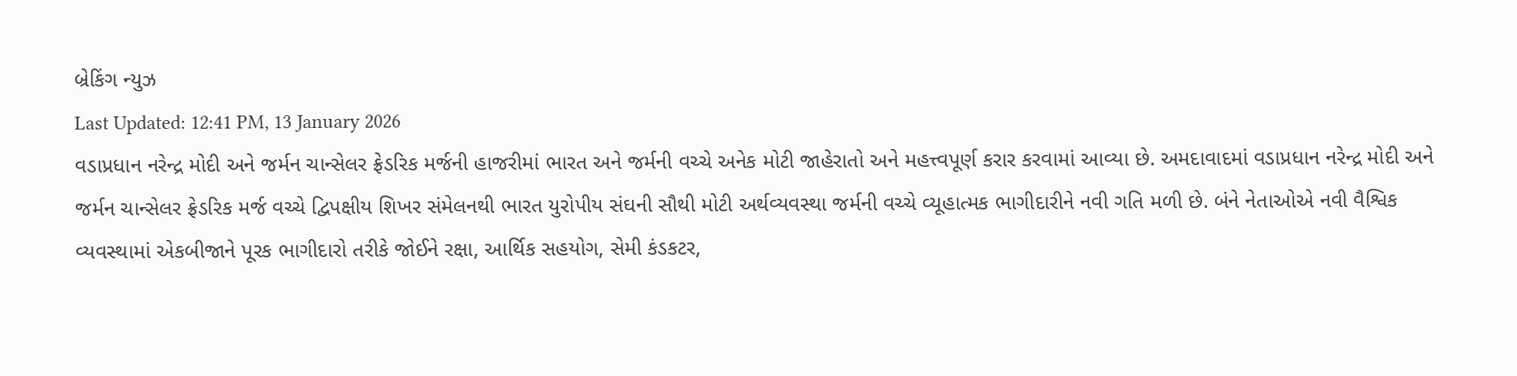બ્રેકિંગ ન્યુઝ
Last Updated: 12:41 PM, 13 January 2026
વડાપ્રધાન નરેન્દ્ર મોદી અને જર્મન ચાન્સેલર ફ્રેડરિક મર્જની હાજરીમાં ભારત અને જર્મની વચ્ચે અનેક મોટી જાહેરાતો અને મહત્ત્વપૂર્ણ કરાર કરવામાં આવ્યા છે. અમદાવાદમાં વડાપ્રધાન નરેન્દ્ર મોદી અને જર્મન ચાન્સેલર ફ્રેડરિક મર્જ વચ્ચે દ્વિપક્ષીય શિખર સંમેલનથી ભારત યુરોપીય સંઘની સૌથી મોટી અર્થવ્યવસ્થા જર્મની વચ્ચે વ્યૂહાત્મક ભાગીદારીને નવી ગતિ મળી છે. બંને નેતાઓએ નવી વૈશ્વિક વ્યવસ્થામાં એકબીજાને પૂરક ભાગીદારો તરીકે જોઈને રક્ષા, આર્થિક સહયોગ, સેમી કંડકટર,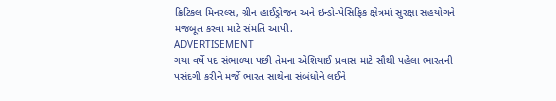ક્રિટિકલ મિનરલ્સ, ગ્રીન હાઈડ્રોજન અને ઇન્ડો-પેસિફિક ક્ષેત્રમાં સુરક્ષા સહયોગને મજબૂત કરવા માટે સંમતિ આપી.
ADVERTISEMENT
ગયા વર્ષે પદ સંભાળ્યા પછી તેમના એશિયાઈ પ્રવાસ માટે સૌથી પહેલા ભારતની પસંદગી કરીને મર્જે ભારત સાથેના સંબંધોને લઈને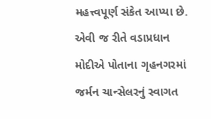મહત્ત્વપૂર્ણ સંકેત આપ્યા છે. એવી જ રીતે વડાપ્રધાન મોદીએ પોતાના ગૃહનગરમાં જર્મન ચાન્સેલરનું સ્વાગત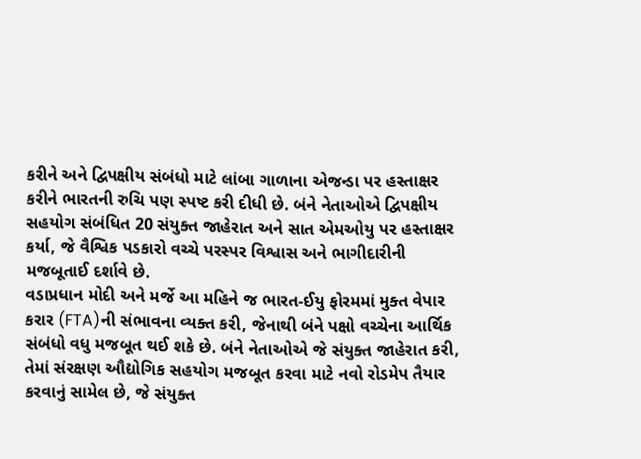કરીને અને દ્વિપક્ષીય સંબંધો માટે લાંબા ગાળાના એજન્ડા પર હસ્તાક્ષર કરીને ભારતની રુચિ પણ સ્પષ્ટ કરી દીધી છે. બંને નેતાઓએ દ્વિપક્ષીય સહયોગ સંબંધિત 20 સંયુક્ત જાહેરાત અને સાત એમઓયુ પર હસ્તાક્ષર કર્યા, જે વૈશ્વિક પડકારો વચ્ચે પરસ્પર વિશ્વાસ અને ભાગીદારીની મજબૂતાઈ દર્શાવે છે.
વડાપ્રધાન મોદી અને મર્જે આ મહિને જ ભારત-ઈયુ ફોરમમાં મુક્ત વેપાર કરાર (FTA)ની સંભાવના વ્યક્ત કરી, જેનાથી બંને પક્ષો વચ્ચેના આર્થિક સંબંધો વધુ મજબૂત થઈ શકે છે. બંને નેતાઓએ જે સંયુક્ત જાહેરાત કરી, તેમાં સંરક્ષણ ઔદ્યોગિક સહયોગ મજબૂત કરવા માટે નવો રોડમેપ તૈયાર કરવાનું સામેલ છે, જે સંયુક્ત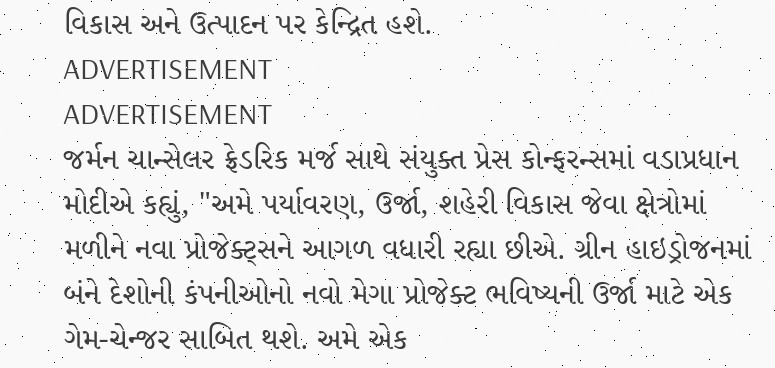વિકાસ અને ઉત્પાદન પર કેન્દ્રિત હશે.
ADVERTISEMENT
ADVERTISEMENT
જર્મન ચાન્સેલર ફ્રેડરિક મર્જ સાથે સંયુક્ત પ્રેસ કોન્ફરન્સમાં વડાપ્રધાન મોદીએ કહ્યું, "અમે પર્યાવરણ, ઉર્જા, શહેરી વિકાસ જેવા ક્ષેત્રોમાં મળીને નવા પ્રોજેક્ટ્સને આગળ વધારી રહ્યા છીએ. ગ્રીન હાઇડ્રોજનમાં બંને દેશોની કંપનીઓનો નવો મેગા પ્રોજેક્ટ ભવિષ્યની ઉર્જા માટે એક ગેમ-ચેન્જર સાબિત થશે. અમે એક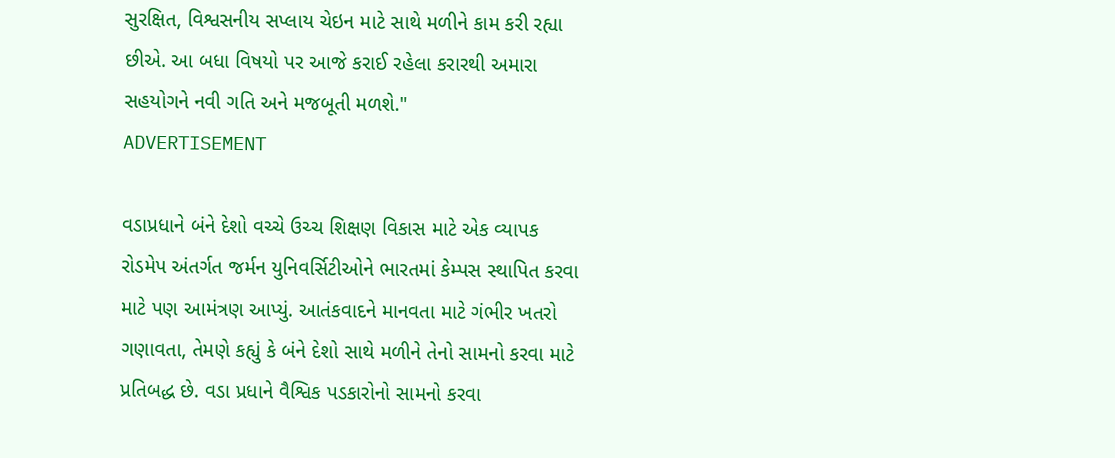સુરક્ષિત, વિશ્વસનીય સપ્લાય ચેઇન માટે સાથે મળીને કામ કરી રહ્યા છીએ. આ બધા વિષયો પર આજે કરાઈ રહેલા કરારથી અમારા સહયોગને નવી ગતિ અને મજબૂતી મળશે."
ADVERTISEMENT

વડાપ્રધાને બંને દેશો વચ્ચે ઉચ્ચ શિક્ષણ વિકાસ માટે એક વ્યાપક રોડમેપ અંતર્ગત જર્મન યુનિવર્સિટીઓને ભારતમાં કેમ્પસ સ્થાપિત કરવા માટે પણ આમંત્રણ આપ્યું. આતંકવાદને માનવતા માટે ગંભીર ખતરો ગણાવતા, તેમણે કહ્યું કે બંને દેશો સાથે મળીને તેનો સામનો કરવા માટે પ્રતિબદ્ધ છે. વડા પ્રધાને વૈશ્વિક પડકારોનો સામનો કરવા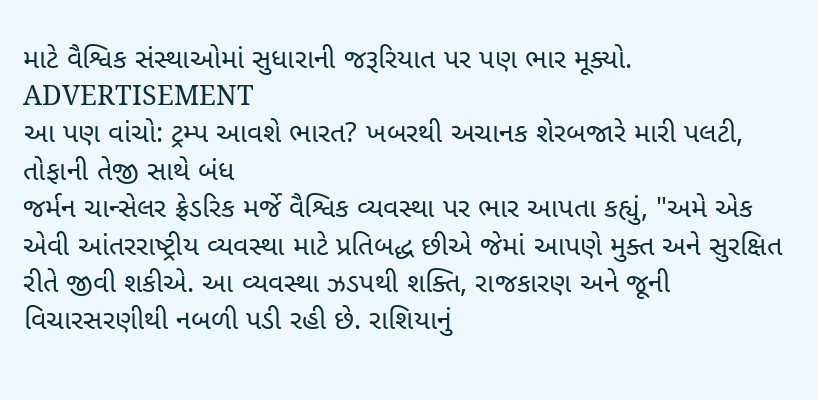માટે વૈશ્વિક સંસ્થાઓમાં સુધારાની જરૂરિયાત પર પણ ભાર મૂક્યો.
ADVERTISEMENT
આ પણ વાંચો: ટ્રમ્પ આવશે ભારત? ખબરથી અચાનક શેરબજારે મારી પલટી, તોફાની તેજી સાથે બંધ
જર્મન ચાન્સેલર ફ્રેડરિક મર્જે વૈશ્વિક વ્યવસ્થા પર ભાર આપતા કહ્યું, "અમે એક એવી આંતરરાષ્ટ્રીય વ્યવસ્થા માટે પ્રતિબદ્ધ છીએ જેમાં આપણે મુક્ત અને સુરક્ષિત રીતે જીવી શકીએ. આ વ્યવસ્થા ઝડપથી શક્તિ, રાજકારણ અને જૂની વિચારસરણીથી નબળી પડી રહી છે. રાશિયાનું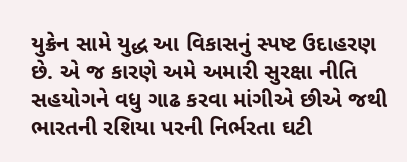યુક્રેન સામે યુદ્ધ આ વિકાસનું સ્પષ્ટ ઉદાહરણ છે. એ જ કારણે અમે અમારી સુરક્ષા નીતિ સહયોગને વધુ ગાઢ કરવા માંગીએ છીએ જથી ભારતની રશિયા પરની નિર્ભરતા ઘટી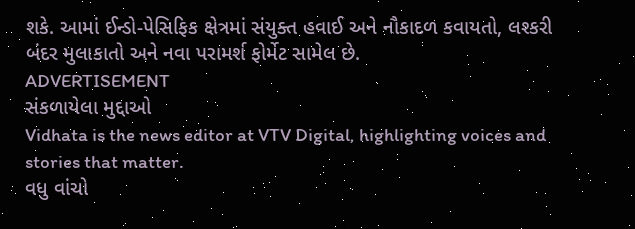શકે. આમાં ઈન્ડો-પેસિફિક ક્ષેત્રમાં સંયુક્ત હવાઈ અને નૌકાદળ કવાયતો, લશ્કરી બંદર મુલાકાતો અને નવા પરામર્શ ફોર્મેટ સામેલ છે.
ADVERTISEMENT
સંકળાયેલા મુદ્દાઓ
Vidhata is the news editor at VTV Digital, highlighting voices and stories that matter.
વધુ વાંચો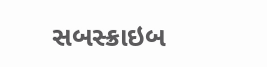સબસ્ક્રાઇબ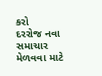કરો
દરરોજ નવા સમાચાર મેળવવા માટે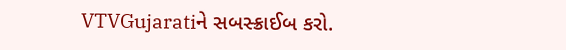VTVGujaratiને સબસ્ક્રાઈબ કરો.